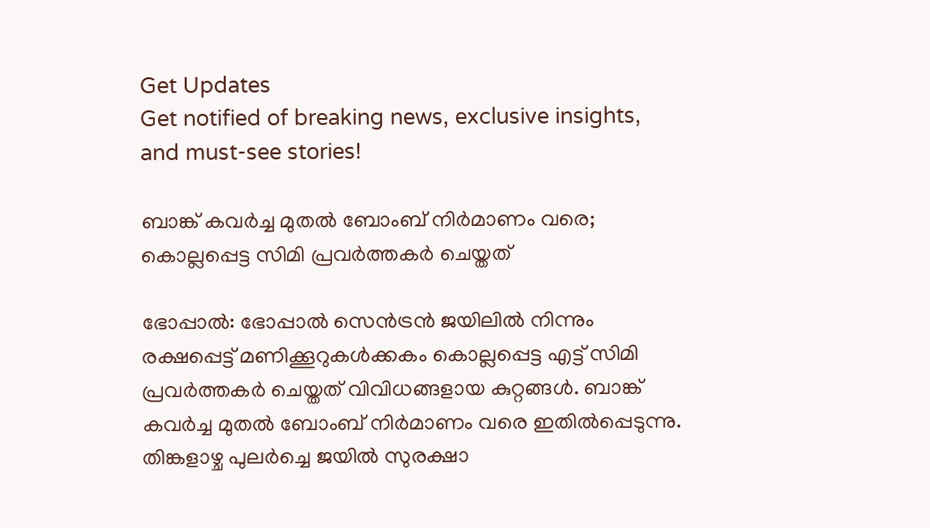Get Updates
Get notified of breaking news, exclusive insights, and must-see stories!

ബാങ്ക് കവര്‍ച്ച മുതല്‍ ബോംബ് നിര്‍മാണം വരെ; കൊല്ലപ്പെട്ട സിമി പ്രവര്‍ത്തകര്‍ ചെയ്തത്

ഭോപ്പാല്‍: ഭോപ്പാല്‍ സെന്‍ട്രന്‍ ജയിലില്‍ നിന്നും രക്ഷപ്പെട്ട് മണിക്കൂറുകള്‍ക്കകം കൊല്ലപ്പെട്ട എട്ട് സിമി പ്രവര്‍ത്തകര്‍ ചെയ്തത് വിവിധങ്ങളായ കുറ്റങ്ങള്‍. ബാങ്ക് കവര്‍ച്ച മുതല്‍ ബോംബ് നിര്‍മാണം വരെ ഇതില്‍പ്പെടുന്നു. തിങ്കളാഴ്ച പുലര്‍ച്ചെ ജയില്‍ സുരക്ഷാ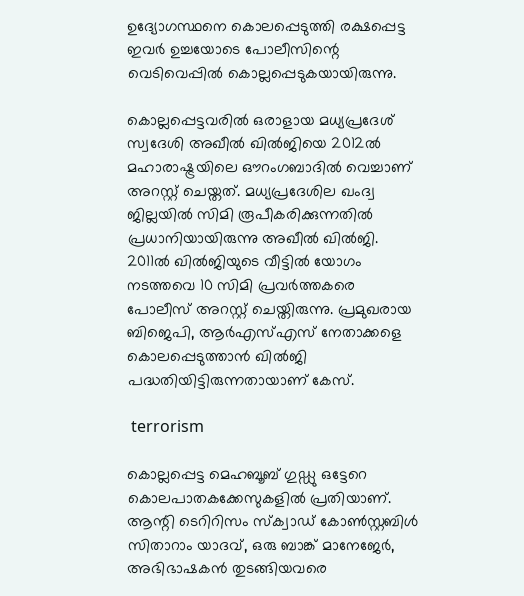ഉദ്യോഗസ്ഥനെ കൊലപ്പെടുത്തി രക്ഷപ്പെട്ട ഇവര്‍ ഉച്ചയോടെ പോലീസിന്റെ വെടിവെപ്പില്‍ കൊല്ലപ്പെടുകയായിരുന്നു.

കൊല്ലപ്പെട്ടവരില്‍ ഒരാളായ മധ്യപ്രദേശ് സ്വദേശി അഖീല്‍ ഖില്‍ജിയെ 2012ല്‍ മഹാരാഷ്ട്രയിലെ ഔറംഗബാദില്‍ വെച്ചാണ് അറസ്റ്റ് ചെയ്തത്. മധ്യപ്രദേശില ഖംദ്വ ജില്ലയില്‍ സിമി രൂപീകരിക്കുന്നതില്‍ പ്രധാനിയായിരുന്നു അഖീല്‍ ഖില്‍ജി. 2011ല്‍ ഖില്‍ജിയുടെ വീട്ടില്‍ യോഗം നടത്തവെ 10 സിമി പ്രവര്‍ത്തകരെ പോലീസ് അറസ്റ്റ് ചെയ്തിരുന്നു. പ്രമുഖരായ ബിജെപി, ആര്‍എസ്എസ് നേതാക്കളെ കൊലപ്പെടുത്താന്‍ ഖില്‍ജി പദ്ധതിയിട്ടിരുന്നതായാണ് കേസ്.

 terrorism

കൊല്ലപ്പെട്ട മെഹബൂബ് ഗുഡ്ഡു ഒട്ടേറെ കൊലപാതകക്കേസുകളില്‍ പ്രതിയാണ്. ആന്റി ടെറിറിസം സ്‌ക്വാഡ് കോണ്‍സ്റ്റബിള്‍ സിതാറാം യാദവ്, ഒരു ബാങ്ക് മാനേജേര്‍, അഭിഭാഷകന്‍ തുടങ്ങിയവരെ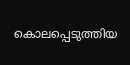കൊലപ്പെടുത്തിയ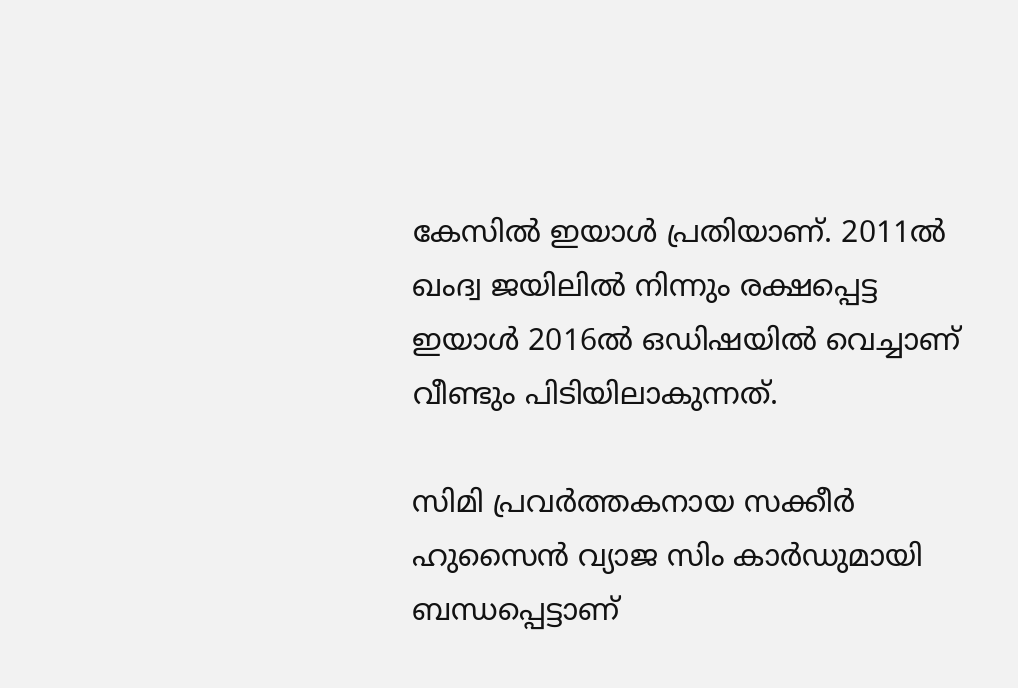കേസില്‍ ഇയാള്‍ പ്രതിയാണ്. 2011ല്‍ ഖംദ്വ ജയിലില്‍ നിന്നും രക്ഷപ്പെട്ട ഇയാള്‍ 2016ല്‍ ഒഡിഷയില്‍ വെച്ചാണ് വീണ്ടും പിടിയിലാകുന്നത്.

സിമി പ്രവര്‍ത്തകനായ സക്കീര്‍ ഹുസൈന്‍ വ്യാജ സിം കാര്‍ഡുമായി ബന്ധപ്പെട്ടാണ്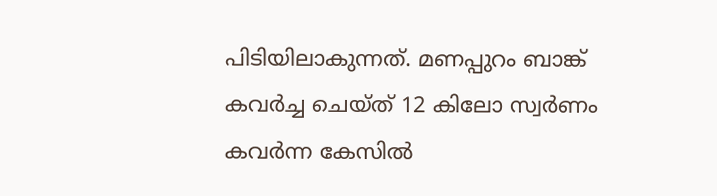പിടിയിലാകുന്നത്. മണപ്പുറം ബാങ്ക് കവര്‍ച്ച ചെയ്ത് 12 കിലോ സ്വര്‍ണം കവര്‍ന്ന കേസില്‍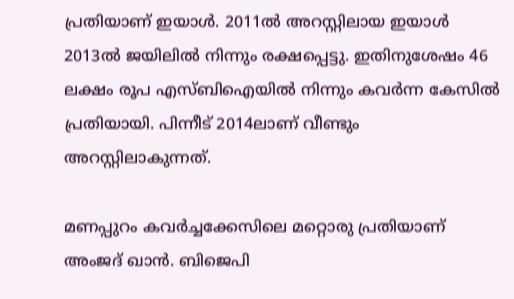പ്രതിയാണ് ഇയാള്‍. 2011ല്‍ അറസ്റ്റിലായ ഇയാള്‍ 2013ല്‍ ജയിലില്‍ നിന്നും രക്ഷപ്പെട്ടു. ഇതിനുശേഷം 46 ലക്ഷം രൂപ എസ്ബിഐയില്‍ നിന്നും കവര്‍ന്ന കേസില്‍ പ്രതിയായി. പിന്നീട് 2014ലാണ് വീണ്ടും അറസ്റ്റിലാകുന്നത്.

മണപ്പുറം കവര്‍ച്ചക്കേസിലെ മറ്റൊരു പ്രതിയാണ് അംജദ് ഖാന്‍. ബിജെപി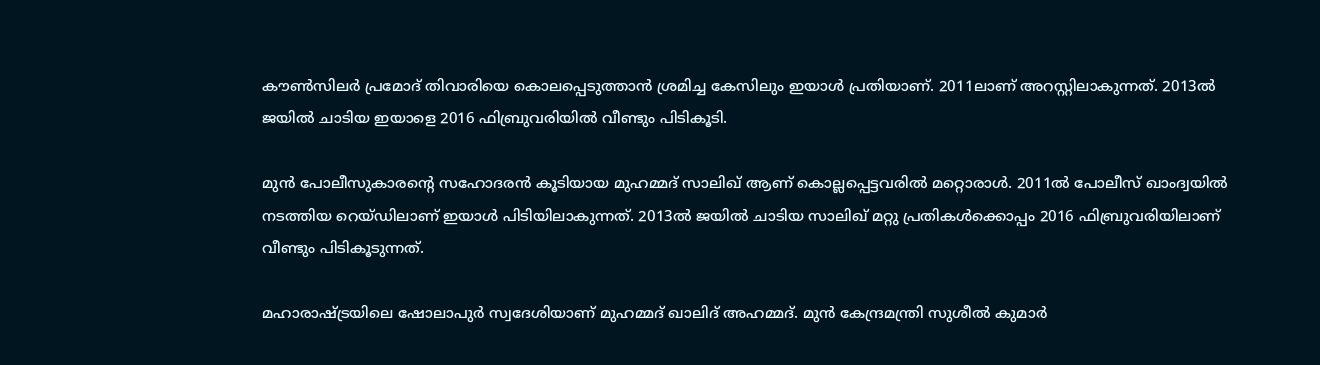കൗണ്‍സിലര്‍ പ്രമോദ് തിവാരിയെ കൊലപ്പെടുത്താന്‍ ശ്രമിച്ച കേസിലും ഇയാള്‍ പ്രതിയാണ്. 2011ലാണ് അറസ്റ്റിലാകുന്നത്. 2013ല്‍ ജയില്‍ ചാടിയ ഇയാളെ 2016 ഫിബ്രുവരിയില്‍ വീണ്ടും പിടികൂടി.

മുന്‍ പോലീസുകാരന്റെ സഹോദരന്‍ കൂടിയായ മുഹമ്മദ് സാലിഖ് ആണ് കൊല്ലപ്പെട്ടവരില്‍ മറ്റൊരാള്‍. 2011ല്‍ പോലീസ് ഖാംദ്വയില്‍ നടത്തിയ റെയ്ഡിലാണ് ഇയാള്‍ പിടിയിലാകുന്നത്. 2013ല്‍ ജയില്‍ ചാടിയ സാലിഖ് മറ്റു പ്രതികള്‍ക്കൊപ്പം 2016 ഫിബ്രുവരിയിലാണ് വീണ്ടും പിടികൂടുന്നത്.

മഹാരാഷ്ട്രയിലെ ഷോലാപുര്‍ സ്വദേശിയാണ് മുഹമ്മദ് ഖാലിദ് അഹമ്മദ്. മുന്‍ കേന്ദ്രമന്ത്രി സുശീല്‍ കുമാര്‍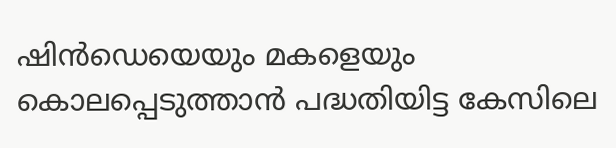ഷിന്‍ഡെയെയും മകളെയും കൊലപ്പെടുത്താന്‍ പദ്ധതിയിട്ട കേസിലെ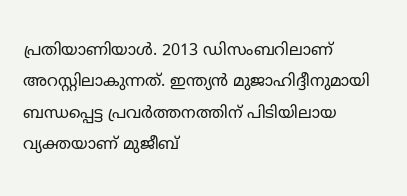പ്രതിയാണിയാള്‍. 2013 ഡിസംബറിലാണ് അറസ്റ്റിലാകുന്നത്. ഇന്ത്യന്‍ മുജാഹിദ്ദീനുമായി ബന്ധപ്പെട്ട പ്രവര്‍ത്തനത്തിന് പിടിയിലായ വ്യക്തയാണ് മുജീബ്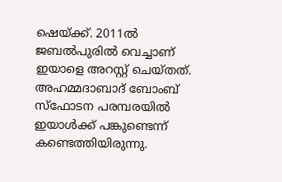ഷെയ്ക്ക്. 2011ല്‍ ജബല്‍പുരില്‍ വെച്ചാണ് ഇയാളെ അറസ്റ്റ് ചെയ്തത്. അഹമ്മദാബാദ് ബോംബ് സ്‌ഫോടന പരമ്പരയില്‍ ഇയാള്‍ക്ക് പങ്കുണ്ടെന്ന് കണ്ടെത്തിയിരുന്നു.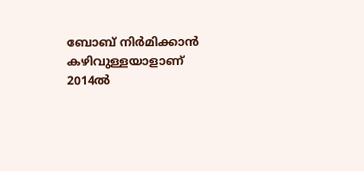ബോബ് നിര്‍മിക്കാന്‍ കഴിവുള്ളയാളാണ് 2014ല്‍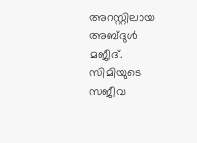അറസ്റ്റിലായ അബ്ദുള്‍ മജീദ്. സിമിയുടെ സജീവ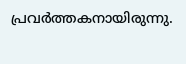പ്രവര്‍ത്തകനായിരുന്നു.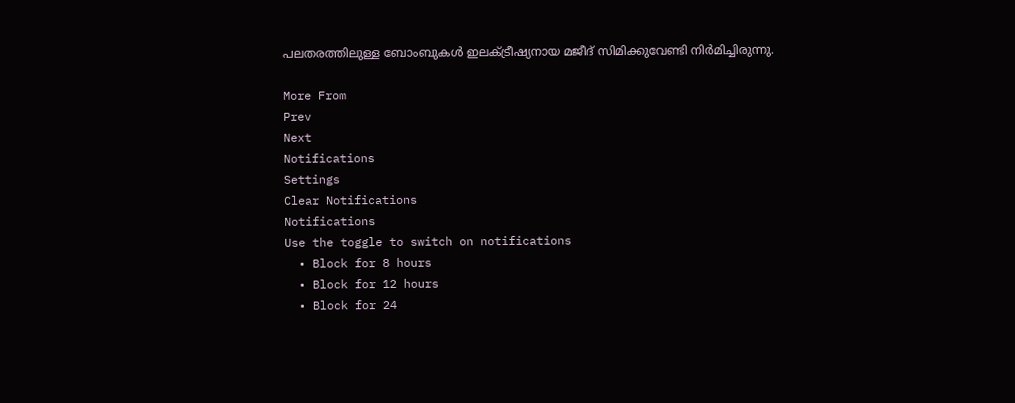പലതരത്തിലുള്ള ബോംബുകള്‍ ഇലക്ട്രീഷ്യനായ മജീദ് സിമിക്കുവേണ്ടി നിര്‍മിച്ചിരുന്നു.

More From
Prev
Next
Notifications
Settings
Clear Notifications
Notifications
Use the toggle to switch on notifications
  • Block for 8 hours
  • Block for 12 hours
  • Block for 24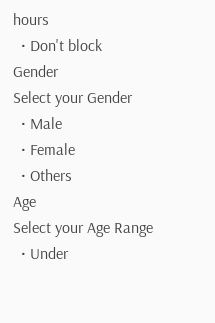hours
  • Don't block
Gender
Select your Gender
  • Male
  • Female
  • Others
Age
Select your Age Range
  • Under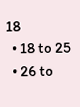18
  • 18 to 25
  • 26 to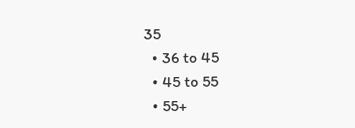35
  • 36 to 45
  • 45 to 55
  • 55+